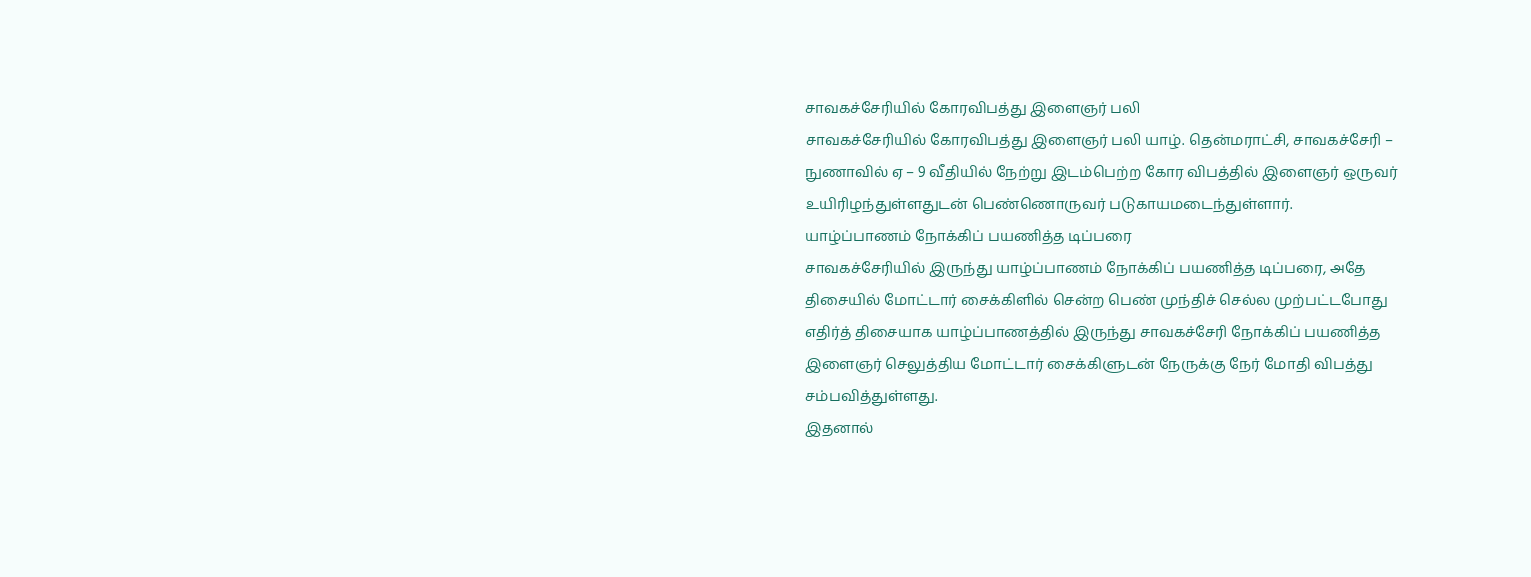சாவகச்சேரியில் கோரவிபத்து இளைஞர் பலி
சாவகச்சேரியில் கோரவிபத்து இளைஞர் பலி யாழ். தென்மராட்சி, சாவகச்சேரி – நுணாவில் ஏ – 9 வீதியில் நேற்று இடம்பெற்ற கோர விபத்தில் இளைஞர் ஒருவர் உயிரிழந்துள்ளதுடன் பெண்ணொருவர் படுகாயமடைந்துள்ளார்.
யாழ்ப்பாணம் நோக்கிப் பயணித்த டிப்பரை
சாவகச்சேரியில் இருந்து யாழ்ப்பாணம் நோக்கிப் பயணித்த டிப்பரை, அதே திசையில் மோட்டார் சைக்கிளில் சென்ற பெண் முந்திச் செல்ல முற்பட்டபோது
எதிர்த் திசையாக யாழ்ப்பாணத்தில் இருந்து சாவகச்சேரி நோக்கிப் பயணித்த இளைஞர் செலுத்திய மோட்டார் சைக்கிளுடன் நேருக்கு நேர் மோதி விபத்து சம்பவித்துள்ளது.
இதனால்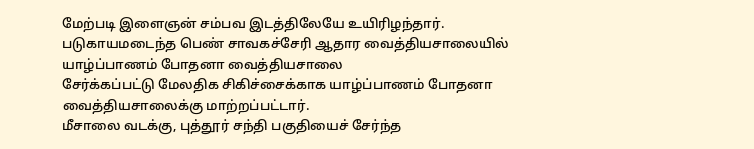மேற்படி இளைஞன் சம்பவ இடத்திலேயே உயிரிழந்தார். படுகாயமடைந்த பெண் சாவகச்சேரி ஆதார வைத்தியசாலையில்
யாழ்ப்பாணம் போதனா வைத்தியசாலை
சேர்க்கப்பட்டு மேலதிக சிகிச்சைக்காக யாழ்ப்பாணம் போதனா வைத்தியசாலைக்கு மாற்றப்பட்டார்.
மீசாலை வடக்கு, புத்தூர் சந்தி பகுதியைச் சேர்ந்த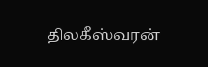திலகீஸ்வரன்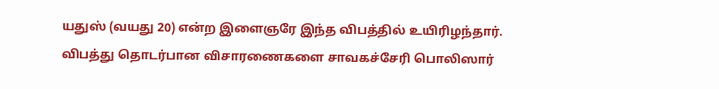யதுஸ் (வயது 20) என்ற இளைஞரே இந்த விபத்தில் உயிரிழந்தார்.
விபத்து தொடர்பான விசாரணைகளை சாவகச்சேரி பொலிஸார்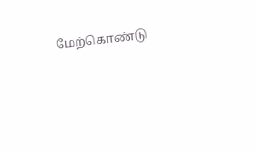மேற்கொண்டு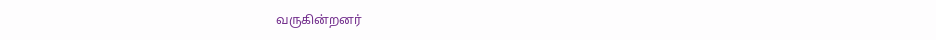வருகின்றனர்